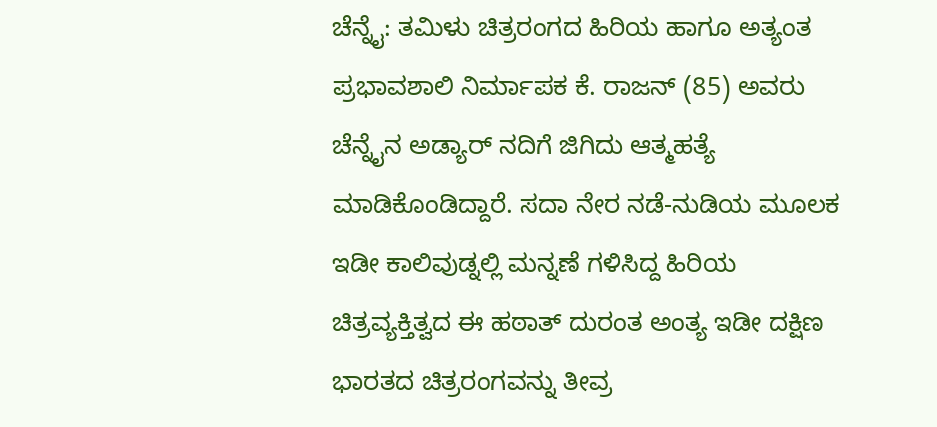ಚೆನ್ನೈ: ತಮಿಳು ಚಿತ್ರರಂಗದ ಹಿರಿಯ ಹಾಗೂ ಅತ್ಯಂತ ಪ್ರಭಾವಶಾಲಿ ನಿರ್ಮಾಪಕ ಕೆ. ರಾಜನ್ (85) ಅವರು ಚೆನ್ನೈನ ಅಡ್ಯಾರ್ ನದಿಗೆ ಜಿಗಿದು ಆತ್ಮಹತ್ಯೆ ಮಾಡಿಕೊಂಡಿದ್ದಾರೆ. ಸದಾ ನೇರ ನಡೆ-ನುಡಿಯ ಮೂಲಕ ಇಡೀ ಕಾಲಿವುಡ್ನಲ್ಲಿ ಮನ್ನಣೆ ಗಳಿಸಿದ್ದ ಹಿರಿಯ ಚಿತ್ರವ್ಯಕ್ತಿತ್ವದ ಈ ಹಠಾತ್ ದುರಂತ ಅಂತ್ಯ ಇಡೀ ದಕ್ಷಿಣ ಭಾರತದ ಚಿತ್ರರಂಗವನ್ನು ತೀವ್ರ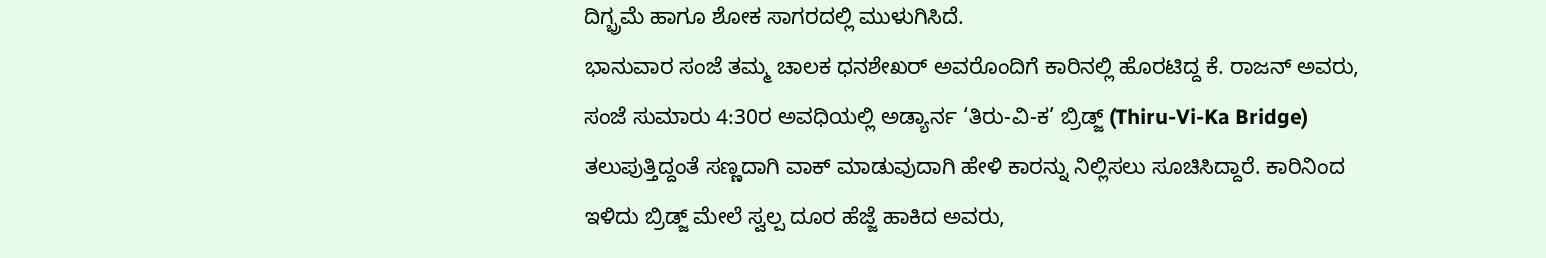ದಿಗ್ಭ್ರಮೆ ಹಾಗೂ ಶೋಕ ಸಾಗರದಲ್ಲಿ ಮುಳುಗಿಸಿದೆ.
ಭಾನುವಾರ ಸಂಜೆ ತಮ್ಮ ಚಾಲಕ ಧನಶೇಖರ್ ಅವರೊಂದಿಗೆ ಕಾರಿನಲ್ಲಿ ಹೊರಟಿದ್ದ ಕೆ. ರಾಜನ್ ಅವರು, ಸಂಜೆ ಸುಮಾರು 4:30ರ ಅವಧಿಯಲ್ಲಿ ಅಡ್ಯಾರ್ನ ‘ತಿರು-ವಿ-ಕ’ ಬ್ರಿಡ್ಜ್ (Thiru-Vi-Ka Bridge) ತಲುಪುತ್ತಿದ್ದಂತೆ ಸಣ್ಣದಾಗಿ ವಾಕ್ ಮಾಡುವುದಾಗಿ ಹೇಳಿ ಕಾರನ್ನು ನಿಲ್ಲಿಸಲು ಸೂಚಿಸಿದ್ದಾರೆ. ಕಾರಿನಿಂದ ಇಳಿದು ಬ್ರಿಡ್ಜ್ ಮೇಲೆ ಸ್ವಲ್ಪ ದೂರ ಹೆಜ್ಜೆ ಹಾಕಿದ ಅವರು,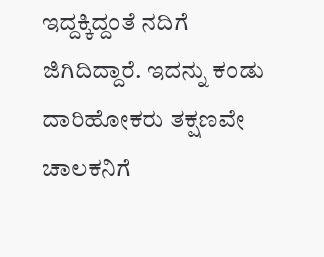ಇದ್ದಕ್ಕಿದ್ದಂತೆ ನದಿಗೆ ಜಿಗಿದಿದ್ದಾರೆ. ಇದನ್ನು ಕಂಡು ದಾರಿಹೋಕರು ತಕ್ಷಣವೇ ಚಾಲಕನಿಗೆ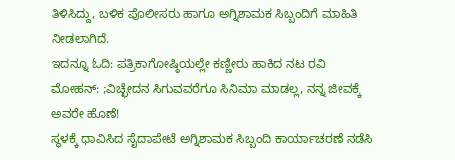ತಿಳಿಸಿದ್ದು, ಬಳಿಕ ಪೊಲೀಸರು ಹಾಗೂ ಅಗ್ನಿಶಾಮಕ ಸಿಬ್ಬಂದಿಗೆ ಮಾಹಿತಿ ನೀಡಲಾಗಿದೆ.
ಇದನ್ನೂ ಓದಿ: ಪತ್ರಿಕಾಗೋಷ್ಠಿಯಲ್ಲೇ ಕಣ್ಣೀರು ಹಾಕಿದ ನಟ ರವಿ ಮೋಹನ್: ;ವಿಚ್ಛೇದನ ಸಿಗುವವರೆಗೂ ಸಿನಿಮಾ ಮಾಡಲ್ಲ, ನನ್ನ ಜೀವಕ್ಕೆ ಅವರೇ ಹೊಣೆ!
ಸ್ಥಳಕ್ಕೆ ಧಾವಿಸಿದ ಸೈದಾಪೇಟೆ ಅಗ್ನಿಶಾಮಕ ಸಿಬ್ಬಂದಿ ಕಾರ್ಯಾಚರಣೆ ನಡೆಸಿ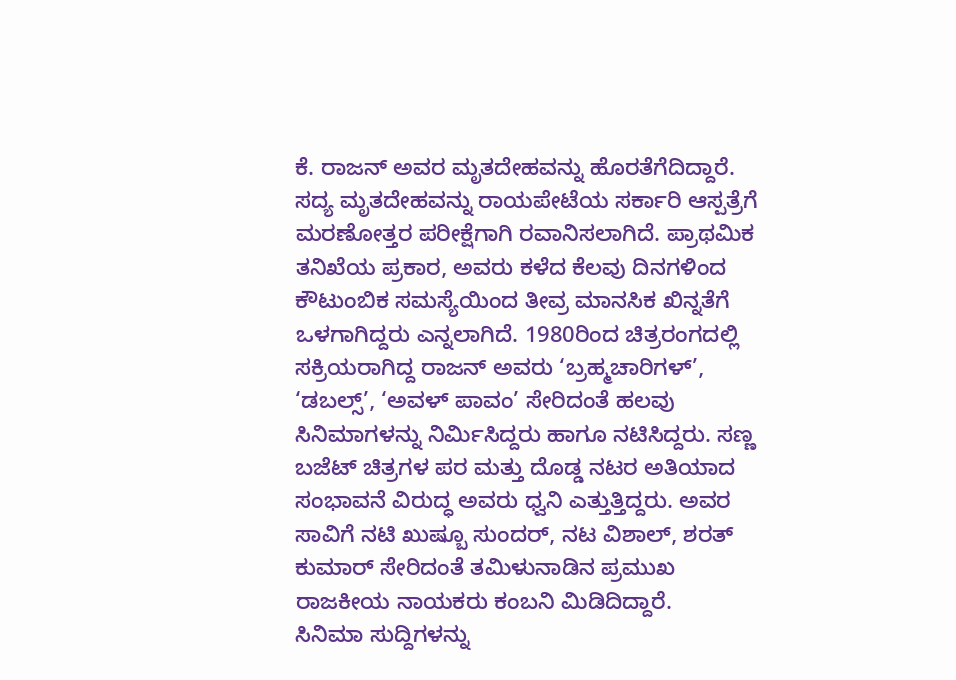ಕೆ. ರಾಜನ್ ಅವರ ಮೃತದೇಹವನ್ನು ಹೊರತೆಗೆದಿದ್ದಾರೆ. ಸದ್ಯ ಮೃತದೇಹವನ್ನು ರಾಯಪೇಟೆಯ ಸರ್ಕಾರಿ ಆಸ್ಪತ್ರೆಗೆ ಮರಣೋತ್ತರ ಪರೀಕ್ಷೆಗಾಗಿ ರವಾನಿಸಲಾಗಿದೆ. ಪ್ರಾಥಮಿಕ ತನಿಖೆಯ ಪ್ರಕಾರ, ಅವರು ಕಳೆದ ಕೆಲವು ದಿನಗಳಿಂದ ಕೌಟುಂಬಿಕ ಸಮಸ್ಯೆಯಿಂದ ತೀವ್ರ ಮಾನಸಿಕ ಖಿನ್ನತೆಗೆ ಒಳಗಾಗಿದ್ದರು ಎನ್ನಲಾಗಿದೆ. 1980ರಿಂದ ಚಿತ್ರರಂಗದಲ್ಲಿ ಸಕ್ರಿಯರಾಗಿದ್ದ ರಾಜನ್ ಅವರು ‘ಬ್ರಹ್ಮಚಾರಿಗಳ್’, ‘ಡಬಲ್ಸ್’, ‘ಅವಳ್ ಪಾವಂ’ ಸೇರಿದಂತೆ ಹಲವು ಸಿನಿಮಾಗಳನ್ನು ನಿರ್ಮಿಸಿದ್ದರು ಹಾಗೂ ನಟಿಸಿದ್ದರು. ಸಣ್ಣ ಬಜೆಟ್ ಚಿತ್ರಗಳ ಪರ ಮತ್ತು ದೊಡ್ಡ ನಟರ ಅತಿಯಾದ ಸಂಭಾವನೆ ವಿರುದ್ಧ ಅವರು ಧ್ವನಿ ಎತ್ತುತ್ತಿದ್ದರು. ಅವರ ಸಾವಿಗೆ ನಟಿ ಖುಷ್ಬೂ ಸುಂದರ್, ನಟ ವಿಶಾಲ್, ಶರತ್ ಕುಮಾರ್ ಸೇರಿದಂತೆ ತಮಿಳುನಾಡಿನ ಪ್ರಮುಖ ರಾಜಕೀಯ ನಾಯಕರು ಕಂಬನಿ ಮಿಡಿದಿದ್ದಾರೆ.
ಸಿನಿಮಾ ಸುದ್ದಿಗಳನ್ನು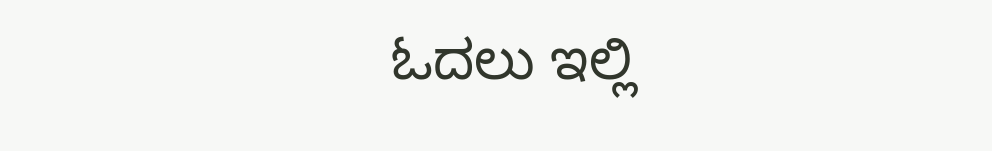ಓದಲು ಇಲ್ಲಿ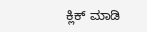ಕ್ಲಿಕ್ ಮಾಡಿ